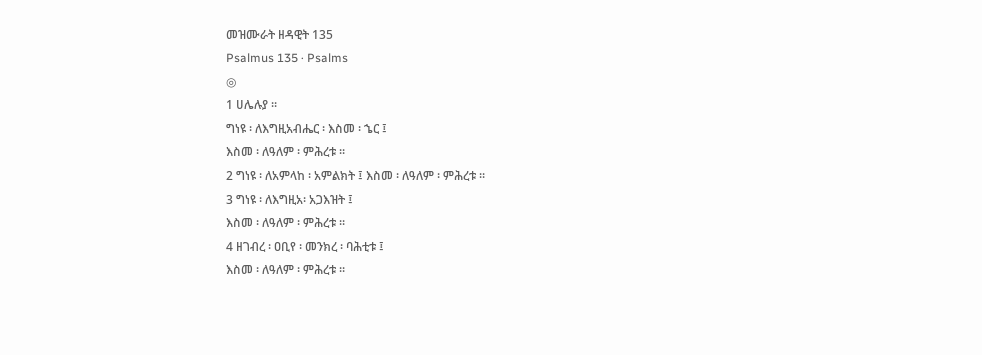መዝሙራት ዘዳዊት 135
Psalmus 135 · Psalms
◎
1 ሀሌሉያ ።
ግነዩ ፡ ለእግዚአብሔር ፡ እስመ ፡ ኄር ፤
እስመ ፡ ለዓለም ፡ ምሕረቱ ።
2 ግነዩ ፡ ለአምላከ ፡ አምልክት ፤ እስመ ፡ ለዓለም ፡ ምሕረቱ ።
3 ግነዩ ፡ ለእግዚአ፡ አጋእዝት ፤
እስመ ፡ ለዓለም ፡ ምሕረቱ ።
4 ዘገብረ ፡ ዐቢየ ፡ መንክረ ፡ ባሕቲቱ ፤
እስመ ፡ ለዓለም ፡ ምሕረቱ ።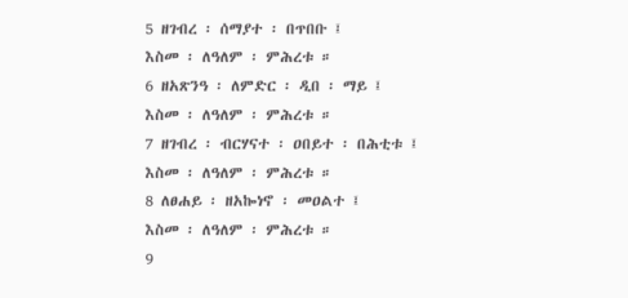5 ዘገብረ ፡ ሰማያተ ፡ በጥበቡ ፤
እስመ ፡ ለዓለም ፡ ምሕረቱ ።
6 ዘአጽንዓ ፡ ለምድር ፡ ዲበ ፡ ማይ ፤
እስመ ፡ ለዓለም ፡ ምሕረቱ ።
7 ዘገብረ ፡ ብርሃናተ ፡ ዐበይተ ፡ በሕቲቱ ፤
እስመ ፡ ለዓለም ፡ ምሕረቱ ።
8 ለፀሐይ ፡ ዘአኰነኖ ፡ መዐልተ ፤
እስመ ፡ ለዓለም ፡ ምሕረቱ ።
9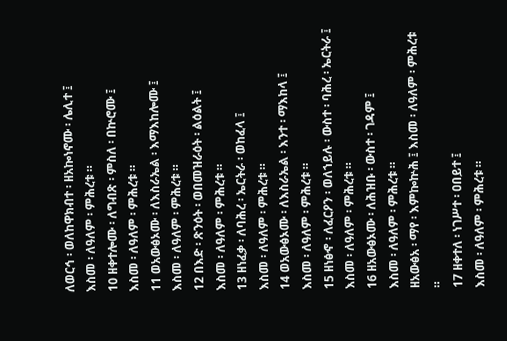ለወርኅ ፡ ወለከዋክብተ ፡ ዘአኰነኖሙ ፡ ሌሊተ ፤
እስመ ፡ ለዓለም ፡ ምሕረቱ ።
10 ዘቀተሎሙ ፡ ለግብጽ ፡ ምስለ ፡ በኵሮሙ ፤
እስመ ፡ ለዓለም ፡ ምሕረቱ ።
11 ወአውፅኦሙ ፡ ለእስራኤል ፡ እማእከሎሙ ፤
እስመ ፡ ለዓለም ፡ ምሕረቱ ።
12 በእድ ፡ ጽንዕት ፡ ወበመዝራዕት ፡ ልዕልት ፤
እስመ ፡ ለዓለም ፡ ምሕረቱ ።
13 ዘነፈቃ ፡ ለባሕረ ፡ ኤርትራ ፡ ወከፈላ ፤
እስመ ፡ ለዓለም ፡ ምሕረቱ ።
14 ወአውፅኦሙ ፡ ለእስራኤል ፡ እንተ ፡ ማእከላ ፤
እስመ ፡ ለዓለም ፡ ምሕረቱ ።
15 ዘነፅኆ ፡ ለፈርዖን ፡ ወለኀይሉ ፡ ውስተ ፡ ባሕረ ፡ ኤርትራ ፤
እስመ ፡ ለዓለም ፡ ምሕረቱ ።
16 ዘአውፅኦሙ ፡ ለሕዝቡ ፡ ውስተ ፡ ገዳም ፤
እስመ ፡ ለዓለም ፡ ምሕረቱ ።
ዘአውፅአ ፡ ማየ ፡ እምኰኵሕ ፤ እስመ ፡ ለዓለም ፡ ምሕረቱ ።
17 ዘቀተለ ፡ ነገሥተ ፡ ዐበይተ ፤
እስመ ፡ ለዓለም ፡ ምሕረቱ ።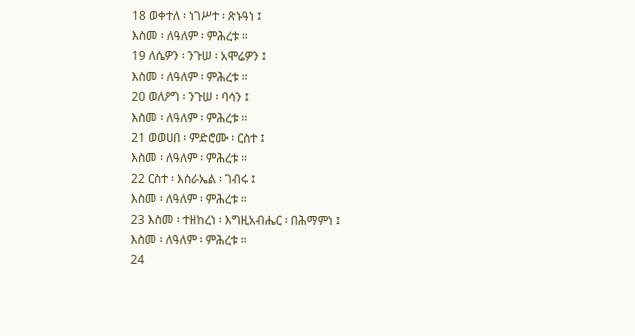18 ወቀተለ ፡ ነገሥተ ፡ ጽኑዓነ ፤
እስመ ፡ ለዓለም ፡ ምሕረቱ ።
19 ለሴዎን ፡ ንጉሠ ፡ አሞሬዎን ፤
እስመ ፡ ለዓለም ፡ ምሕረቱ ።
20 ወለዖግ ፡ ንጉሠ ፡ ባሳን ፤
እስመ ፡ ለዓለም ፡ ምሕረቱ ።
21 ወወሀበ ፡ ምድሮሙ ፡ ርስተ ፤
እስመ ፡ ለዓለም ፡ ምሕረቱ ።
22 ርስተ ፡ እስራኤል ፡ ገብሩ ፤
እስመ ፡ ለዓለም ፡ ምሕረቱ ።
23 እስመ ፡ ተዘከረነ ፡ እግዚአብሔር ፡ በሕማምነ ፤
እስመ ፡ ለዓለም ፡ ምሕረቱ ።
24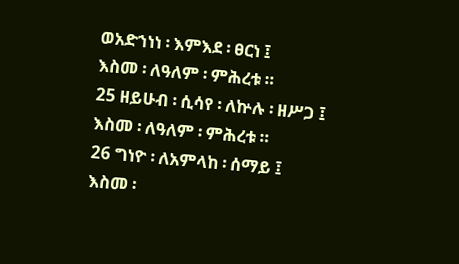ወአድኀነነ ፡ እምእደ ፡ ፀርነ ፤
እስመ ፡ ለዓለም ፡ ምሕረቱ ።
25 ዘይሁብ ፡ ሲሳየ ፡ ለኵሉ ፡ ዘሥጋ ፤
እስመ ፡ ለዓለም ፡ ምሕረቱ ።
26 ግነዮ ፡ ለአምላከ ፡ ሰማይ ፤
እስመ ፡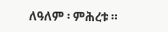ለዓለም ፡ ምሕረቱ ።